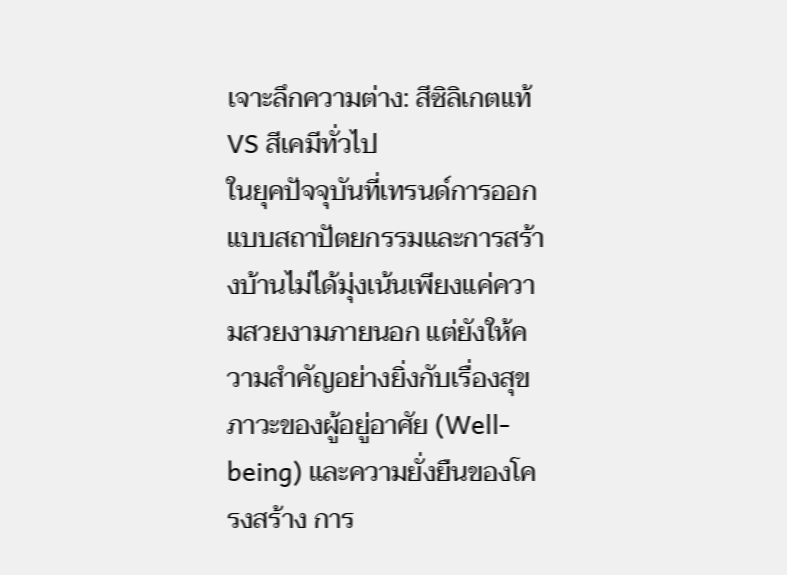เจาะลึกความต่าง: สีซิลิเกตแท้ VS สีเคมีทั่วไป
ในยุคปัจจุบันที่เทรนด์การออกแบบสถาปัตยกรรมและการสร้างบ้านไม่ได้มุ่งเน้นเพียงแค่ความสวยงามภายนอก แต่ยังให้ความสำคัญอย่างยิ่งกับเรื่องสุขภาวะของผู้อยู่อาศัย (Well-being) และความยั่งยืนของโครงสร้าง การ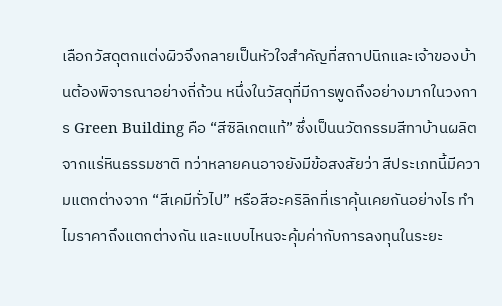เลือกวัสดุตกแต่งผิวจึงกลายเป็นหัวใจสำคัญที่สถาปนิกและเจ้าของบ้านต้องพิจารณาอย่างถี่ถ้วน หนึ่งในวัสดุที่มีการพูดถึงอย่างมากในวงการ Green Building คือ “สีซิลิเกตแท้” ซึ่งเป็นนวัตกรรมสีทาบ้านผลิตจากแร่หินธรรมชาติ ทว่าหลายคนอาจยังมีข้อสงสัยว่า สีประเภทนี้มีความแตกต่างจาก “สีเคมีทั่วไป” หรือสีอะคริลิกที่เราคุ้นเคยกันอย่างไร ทำไมราคาถึงแตกต่างกัน และแบบไหนจะคุ้มค่ากับการลงทุนในระยะ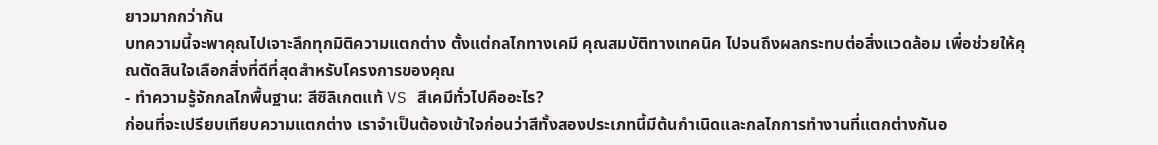ยาวมากกว่ากัน
บทความนี้จะพาคุณไปเจาะลึกทุกมิติความแตกต่าง ตั้งแต่กลไกทางเคมี คุณสมบัติทางเทคนิค ไปจนถึงผลกระทบต่อสิ่งแวดล้อม เพื่อช่วยให้คุณตัดสินใจเลือกสิ่งที่ดีที่สุดสำหรับโครงการของคุณ
- ทำความรู้จักกลไกพื้นฐาน: สีซิลิเกตแท้ VS สีเคมีทั่วไปคืออะไร?
ก่อนที่จะเปรียบเทียบความแตกต่าง เราจำเป็นต้องเข้าใจก่อนว่าสีทั้งสองประเภทนี้มีต้นกำเนิดและกลไกการทำงานที่แตกต่างกันอ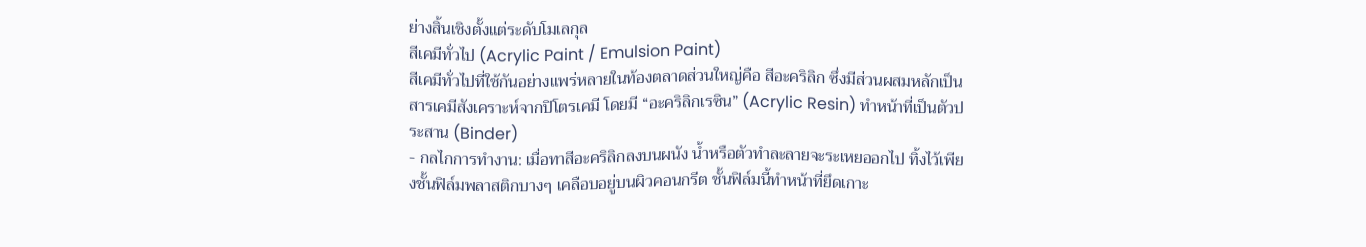ย่างสิ้นเชิงตั้งแต่ระดับโมเลกุล
สีเคมีทั่วไป (Acrylic Paint / Emulsion Paint)
สีเคมีทั่วไปที่ใช้กันอย่างแพร่หลายในท้องตลาดส่วนใหญ่คือ สีอะคริลิก ซึ่งมีส่วนผสมหลักเป็นสารเคมีสังเคราะห์จากปิโตรเคมี โดยมี “อะคริลิกเรซิน” (Acrylic Resin) ทำหน้าที่เป็นตัวประสาน (Binder)
- กลไกการทำงาน: เมื่อทาสีอะคริลิกลงบนผนัง น้ำหรือตัวทำละลายจะระเหยออกไป ทิ้งไว้เพียงชั้นฟิล์มพลาสติกบางๆ เคลือบอยู่บนผิวคอนกรีต ชั้นฟิล์มนี้ทำหน้าที่ยึดเกาะ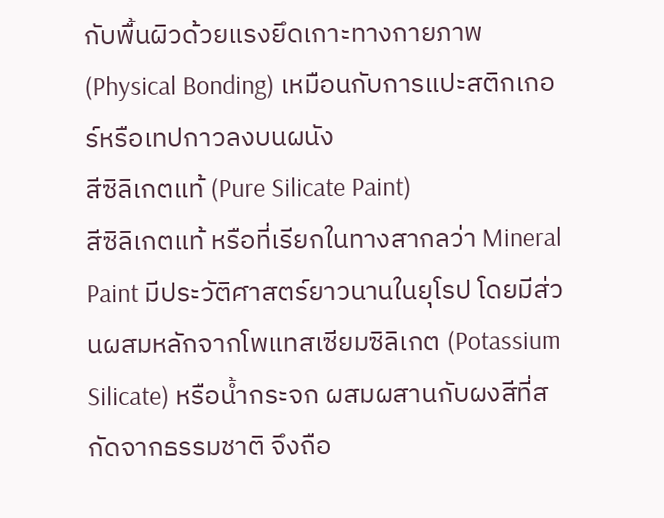กับพื้นผิวด้วยแรงยึดเกาะทางกายภาพ (Physical Bonding) เหมือนกับการแปะสติกเกอร์หรือเทปกาวลงบนผนัง
สีซิลิเกตแท้ (Pure Silicate Paint)
สีซิลิเกตแท้ หรือที่เรียกในทางสากลว่า Mineral Paint มีประวัติศาสตร์ยาวนานในยุโรป โดยมีส่วนผสมหลักจากโพแทสเซียมซิลิเกต (Potassium Silicate) หรือน้ำกระจก ผสมผสานกับผงสีที่สกัดจากธรรมชาติ จึงถือ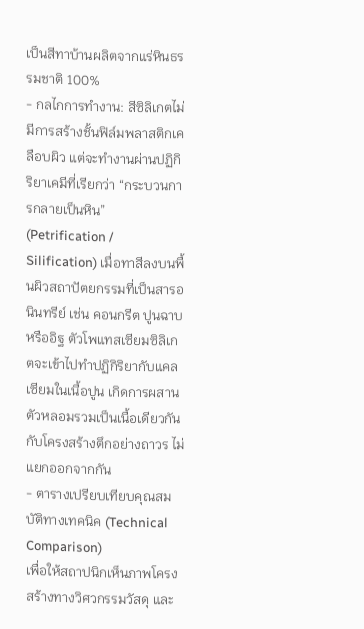เป็นสีทาบ้านผลิตจากแร่หินธรรมชาติ 100%
- กลไกการทำงาน: สีซิลิเกตไม่มีการสร้างชั้นฟิล์มพลาสติกเคลือบผิว แต่จะทำงานผ่านปฏิกิริยาเคมีที่เรียกว่า “กระบวนการกลายเป็นหิน” (Petrification / Silification) เมื่อทาสีลงบนพื้นผิวสถาปัตยกรรมที่เป็นสารอนินทรีย์ เช่น คอนกรีต ปูนฉาบ หรืออิฐ ตัวโพแทสเซียมซิลิเกตจะเข้าไปทำปฏิกิริยากับแคลเซียมในเนื้อปูน เกิดการผสานตัวหลอมรวมเป็นเนื้อเดียวกันกับโครงสร้างตึกอย่างถาวร ไม่แยกออกจากกัน
- ตารางเปรียบเทียบคุณสมบัติทางเทคนิค (Technical Comparison)
เพื่อให้สถาปนิกเห็นภาพโครงสร้างทางวิศวกรรมวัสดุ และ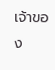เจ้าของ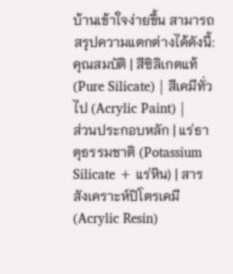บ้านเข้าใจง่ายขึ้น สามารถสรุปความแตกต่างได้ดังนี้:
คุณสมบัติ | สีซิลิเกตแท้ (Pure Silicate) | สีเคมีทั่วไป (Acrylic Paint) |
ส่วนประกอบหลัก | แร่ธาตุธรรมชาติ (Potassium Silicate + แร่หิน) | สารสังเคราะห์ปิโตรเคมี (Acrylic Resin)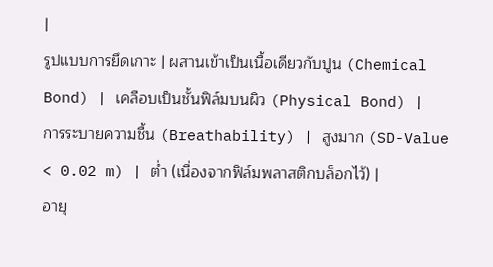|
รูปแบบการยึดเกาะ | ผสานเข้าเป็นเนื้อเดียวกับปูน (Chemical Bond) | เคลือบเป็นชั้นฟิล์มบนผิว (Physical Bond) |
การระบายความชื้น (Breathability) | สูงมาก (SD-Value < 0.02 m) | ต่ำ (เนื่องจากฟิล์มพลาสติกบล็อกไว้) |
อายุ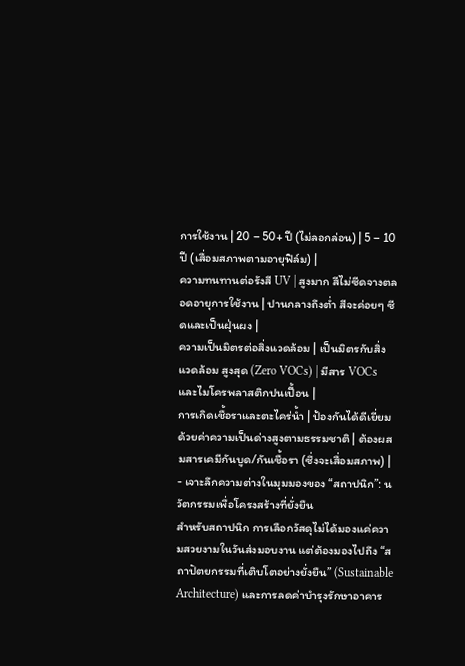การใช้งาน | 20 – 50+ ปี (ไม่ลอกล่อน) | 5 – 10 ปี (เสื่อมสภาพตามอายุฟิล์ม) |
ความทนทานต่อรังสี UV | สูงมาก สีไม่ซีดจางตลอดอายุการใช้งาน | ปานกลางถึงต่ำ สีจะค่อยๆ ซีดและเป็นฝุ่นผง |
ความเป็นมิตรต่อสิ่งแวดล้อม | เป็นมิตรกับสิ่งแวดล้อม สูงสุด (Zero VOCs) | มีสาร VOCs และไมโครพลาสติกปนเปื้อน |
การเกิดเชื้อราและตะไคร่น้ำ | ป้องกันได้ดีเยี่ยมด้วยค่าความเป็นด่างสูงตามธรรมชาติ | ต้องผสมสารเคมีกันบูด/กันเชื้อรา (ซึ่งจะเสื่อมสภาพ) |
- เจาะลึกความต่างในมุมมองของ “สถาปนิก”: นวัตกรรมเพื่อโครงสร้างที่ยั่งยืน
สำหรับสถาปนิก การเลือกวัสดุไม่ได้มองแค่ความสวยงามในวันส่งมอบงาน แต่ต้องมองไปถึง “สถาปัตยกรรมที่เติบโตอย่างยั่งยืน” (Sustainable Architecture) และการลดค่าบำรุงรักษาอาคาร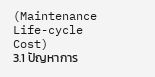(Maintenance Life-cycle Cost)
3.1 ปัญหาการ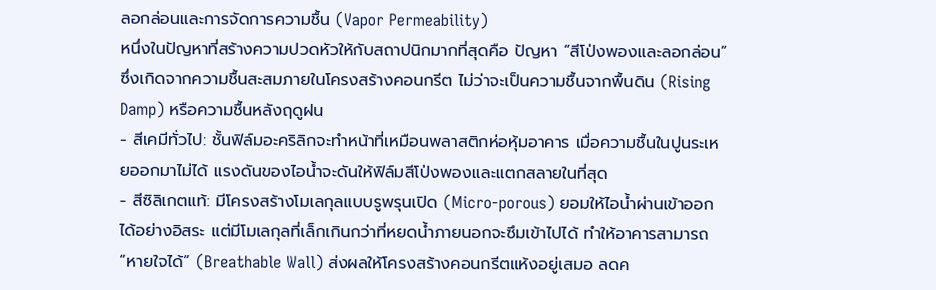ลอกล่อนและการจัดการความชื้น (Vapor Permeability)
หนึ่งในปัญหาที่สร้างความปวดหัวให้กับสถาปนิกมากที่สุดคือ ปัญหา “สีโป่งพองและลอกล่อน” ซึ่งเกิดจากความชื้นสะสมภายในโครงสร้างคอนกรีต ไม่ว่าจะเป็นความชื้นจากพื้นดิน (Rising Damp) หรือความชื้นหลังฤดูฝน
- สีเคมีทั่วไป: ชั้นฟิล์มอะคริลิกจะทำหน้าที่เหมือนพลาสติกห่อหุ้มอาคาร เมื่อความชื้นในปูนระเหยออกมาไม่ได้ แรงดันของไอน้ำจะดันให้ฟิล์มสีโป่งพองและแตกสลายในที่สุด
- สีซิลิเกตแท้: มีโครงสร้างโมเลกุลแบบรูพรุนเปิด (Micro-porous) ยอมให้ไอน้ำผ่านเข้าออกได้อย่างอิสระ แต่มีโมเลกุลที่เล็กเกินกว่าที่หยดน้ำภายนอกจะซึมเข้าไปได้ ทำให้อาคารสามารถ “หายใจได้” (Breathable Wall) ส่งผลให้โครงสร้างคอนกรีตแห้งอยู่เสมอ ลดค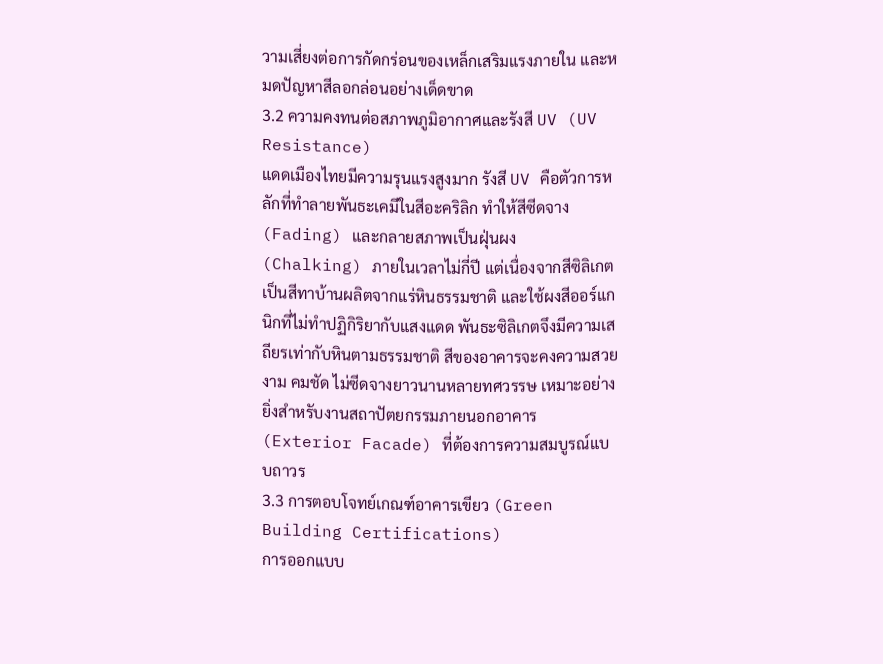วามเสี่ยงต่อการกัดกร่อนของเหล็กเสริมแรงภายใน และหมดปัญหาสีลอกล่อนอย่างเด็ดขาด
3.2 ความคงทนต่อสภาพภูมิอากาศและรังสี UV (UV Resistance)
แดดเมืองไทยมีความรุนแรงสูงมาก รังสี UV คือตัวการหลักที่ทำลายพันธะเคมีในสีอะคริลิก ทำให้สีซีดจาง (Fading) และกลายสภาพเป็นฝุ่นผง (Chalking) ภายในเวลาไม่กี่ปี แต่เนื่องจากสีซิลิเกตเป็นสีทาบ้านผลิตจากแร่หินธรรมชาติ และใช้ผงสีออร์แกนิกที่ไม่ทำปฏิกิริยากับแสงแดด พันธะซิลิเกตจึงมีความเสถียรเท่ากับหินตามธรรมชาติ สีของอาคารจะคงความสวยงาม คมชัด ไม่ซีดจางยาวนานหลายทศวรรษ เหมาะอย่างยิ่งสำหรับงานสถาปัตยกรรมภายนอกอาคาร (Exterior Facade) ที่ต้องการความสมบูรณ์แบบถาวร
3.3 การตอบโจทย์เกณฑ์อาคารเขียว (Green Building Certifications)
การออกแบบ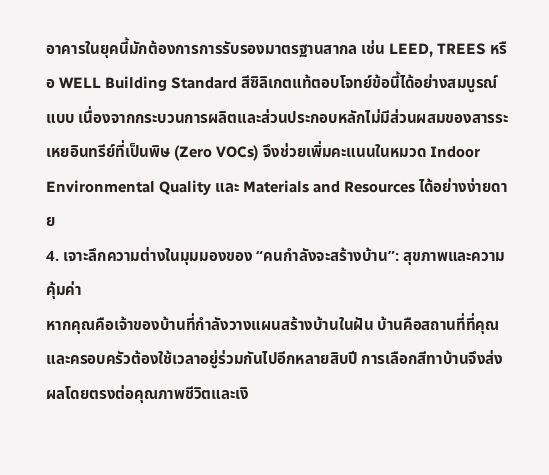อาคารในยุคนี้มักต้องการการรับรองมาตรฐานสากล เช่น LEED, TREES หรือ WELL Building Standard สีซิลิเกตแท้ตอบโจทย์ข้อนี้ได้อย่างสมบูรณ์แบบ เนื่องจากกระบวนการผลิตและส่วนประกอบหลักไม่มีส่วนผสมของสารระเหยอินทรีย์ที่เป็นพิษ (Zero VOCs) จึงช่วยเพิ่มคะแนนในหมวด Indoor Environmental Quality และ Materials and Resources ได้อย่างง่ายดาย
4. เจาะลึกความต่างในมุมมองของ “คนกำลังจะสร้างบ้าน”: สุขภาพและความคุ้มค่า
หากคุณคือเจ้าของบ้านที่กำลังวางแผนสร้างบ้านในฝัน บ้านคือสถานที่ที่คุณและครอบครัวต้องใช้เวลาอยู่ร่วมกันไปอีกหลายสิบปี การเลือกสีทาบ้านจึงส่งผลโดยตรงต่อคุณภาพชีวิตและเงิ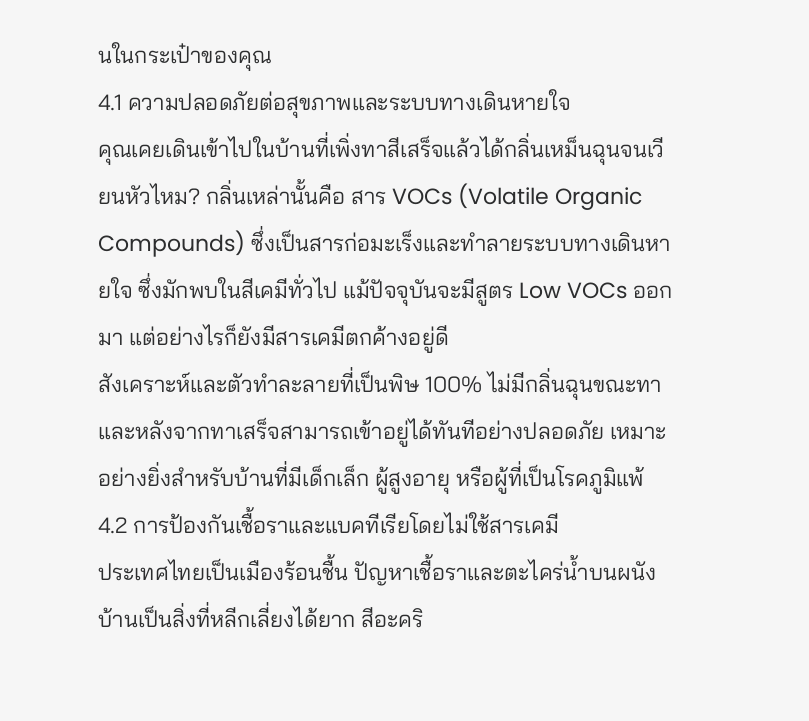นในกระเป๋าของคุณ
4.1 ความปลอดภัยต่อสุขภาพและระบบทางเดินหายใจ
คุณเคยเดินเข้าไปในบ้านที่เพิ่งทาสีเสร็จแล้วได้กลิ่นเหม็นฉุนจนเวียนหัวไหม? กลิ่นเหล่านั้นคือ สาร VOCs (Volatile Organic Compounds) ซึ่งเป็นสารก่อมะเร็งและทำลายระบบทางเดินหายใจ ซึ่งมักพบในสีเคมีทั่วไป แม้ปัจจุบันจะมีสูตร Low VOCs ออกมา แต่อย่างไรก็ยังมีสารเคมีตกค้างอยู่ดี
สังเคราะห์และตัวทำละลายที่เป็นพิษ 100% ไม่มีกลิ่นฉุนขณะทา และหลังจากทาเสร็จสามารถเข้าอยู่ได้ทันทีอย่างปลอดภัย เหมาะอย่างยิ่งสำหรับบ้านที่มีเด็กเล็ก ผู้สูงอายุ หรือผู้ที่เป็นโรคภูมิแพ้
4.2 การป้องกันเชื้อราและแบคทีเรียโดยไม่ใช้สารเคมี
ประเทศไทยเป็นเมืองร้อนชื้น ปัญหาเชื้อราและตะไคร่น้ำบนผนังบ้านเป็นสิ่งที่หลีกเลี่ยงได้ยาก สีอะคริ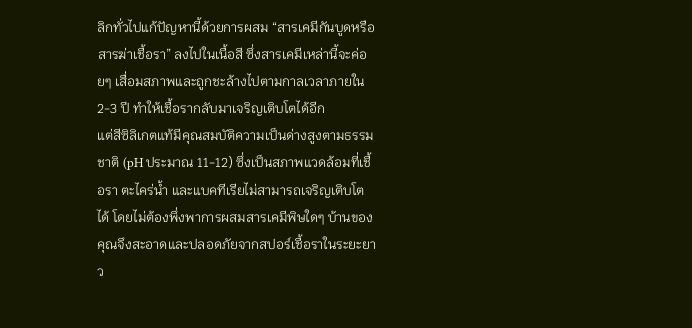ลิกทั่วไปแก้ปัญหานี้ด้วยการผสม “สารเคมีกันบูดหรือสารฆ่าเชื้อรา” ลงไปในเนื้อสี ซึ่งสารเคมีเหล่านี้จะค่อยๆ เสื่อมสภาพและถูกชะล้างไปตามกาลเวลาภายใน 2-3 ปี ทำให้เชื้อรากลับมาเจริญเติบโตได้อีก
แต่สีซิลิเกตแท้มีคุณสมบัติความเป็นด่างสูงตามธรรมชาติ (pH ประมาณ 11-12) ซึ่งเป็นสภาพแวดล้อมที่เชื้อรา ตะไคร่น้ำ และแบคทีเรียไม่สามารถเจริญเติบโตได้ โดยไม่ต้องพึ่งพาการผสมสารเคมีพิษใดๆ บ้านของคุณจึงสะอาดและปลอดภัยจากสปอร์เชื้อราในระยะยาว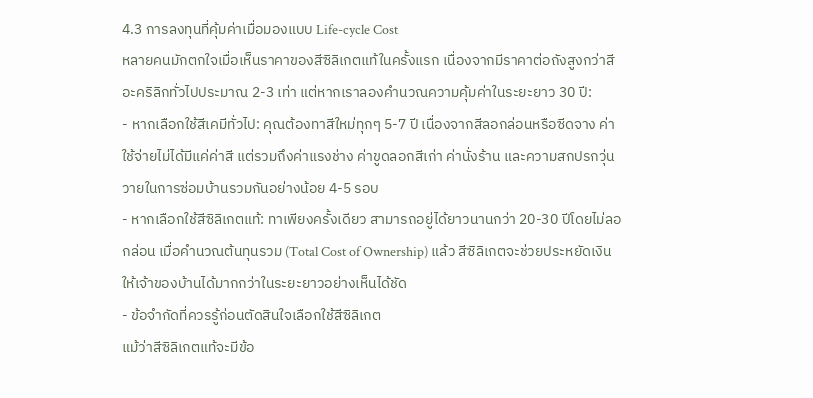4.3 การลงทุนที่คุ้มค่าเมื่อมองแบบ Life-cycle Cost
หลายคนมักตกใจเมื่อเห็นราคาของสีซิลิเกตแท้ในครั้งแรก เนื่องจากมีราคาต่อถังสูงกว่าสีอะคริลิกทั่วไปประมาณ 2-3 เท่า แต่หากเราลองคำนวณความคุ้มค่าในระยะยาว 30 ปี:
- หากเลือกใช้สีเคมีทั่วไป: คุณต้องทาสีใหม่ทุกๆ 5-7 ปี เนื่องจากสีลอกล่อนหรือซีดจาง ค่าใช้จ่ายไม่ได้มีแค่ค่าสี แต่รวมถึงค่าแรงช่าง ค่าขูดลอกสีเก่า ค่านั่งร้าน และความสกปรกวุ่นวายในการซ่อมบ้านรวมกันอย่างน้อย 4-5 รอบ
- หากเลือกใช้สีซิลิเกตแท้: ทาเพียงครั้งเดียว สามารถอยู่ได้ยาวนานกว่า 20-30 ปีโดยไม่ลอกล่อน เมื่อคำนวณต้นทุนรวม (Total Cost of Ownership) แล้ว สีซิลิเกตจะช่วยประหยัดเงินให้เจ้าของบ้านได้มากกว่าในระยะยาวอย่างเห็นได้ชัด
- ข้อจำกัดที่ควรรู้ก่อนตัดสินใจเลือกใช้สีซิลิเกต
แม้ว่าสีซิลิเกตแท้จะมีข้อ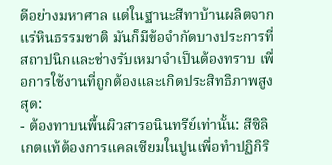ดีอย่างมหาศาล แต่ในฐานะสีทาบ้านผลิตจากแร่หินธรรมชาติ มันก็มีข้อจำกัดบางประการที่สถาปนิกและช่างรับเหมาจำเป็นต้องทราบ เพื่อการใช้งานที่ถูกต้องและเกิดประสิทธิภาพสูงสุด:
- ต้องทาบนพื้นผิวสารอนินทรีย์เท่านั้น: สีซิลิเกตแท้ต้องการแคลเซียมในปูนเพื่อทำปฏิกิริ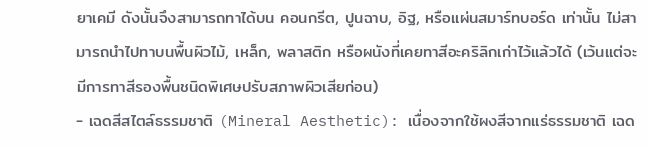ยาเคมี ดังนั้นจึงสามารถทาได้บน คอนกรีต, ปูนฉาบ, อิฐ, หรือแผ่นสมาร์ทบอร์ด เท่านั้น ไม่สามารถนำไปทาบนพื้นผิวไม้, เหล็ก, พลาสติก หรือผนังที่เคยทาสีอะคริลิกเก่าไว้แล้วได้ (เว้นแต่จะมีการทาสีรองพื้นชนิดพิเศษปรับสภาพผิวเสียก่อน)
- เฉดสีสไตล์ธรรมชาติ (Mineral Aesthetic): เนื่องจากใช้ผงสีจากแร่ธรรมชาติ เฉด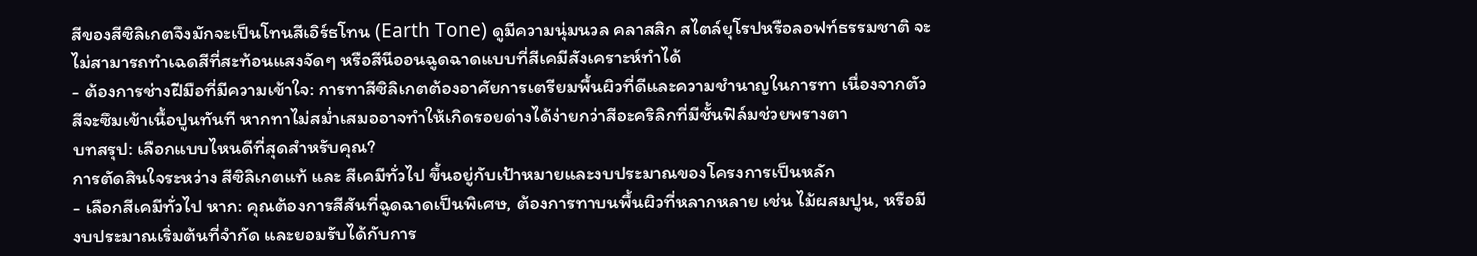สีของสีซิลิเกตจึงมักจะเป็นโทนสีเอิร์ธโทน (Earth Tone) ดูมีความนุ่มนวล คลาสสิก สไตล์ยุโรปหรือลอฟท์ธรรมชาติ จะไม่สามารถทำเฉดสีที่สะท้อนแสงจัดๆ หรือสีนีออนฉูดฉาดแบบที่สีเคมีสังเคราะห์ทำได้
- ต้องการช่างฝีมือที่มีความเข้าใจ: การทาสีซิลิเกตต้องอาศัยการเตรียมพื้นผิวที่ดีและความชำนาญในการทา เนื่องจากตัวสีจะซึมเข้าเนื้อปูนทันที หากทาไม่สม่ำเสมออาจทำให้เกิดรอยด่างได้ง่ายกว่าสีอะคริลิกที่มีชั้นฟิล์มช่วยพรางตา
บทสรุป: เลือกแบบไหนดีที่สุดสำหรับคุณ?
การตัดสินใจระหว่าง สีซิลิเกตแท้ และ สีเคมีทั่วไป ขึ้นอยู่กับเป้าหมายและงบประมาณของโครงการเป็นหลัก
- เลือกสีเคมีทั่วไป หาก: คุณต้องการสีสันที่ฉูดฉาดเป็นพิเศษ, ต้องการทาบนพื้นผิวที่หลากหลาย เช่น ไม้ผสมปูน, หรือมีงบประมาณเริ่มต้นที่จำกัด และยอมรับได้กับการ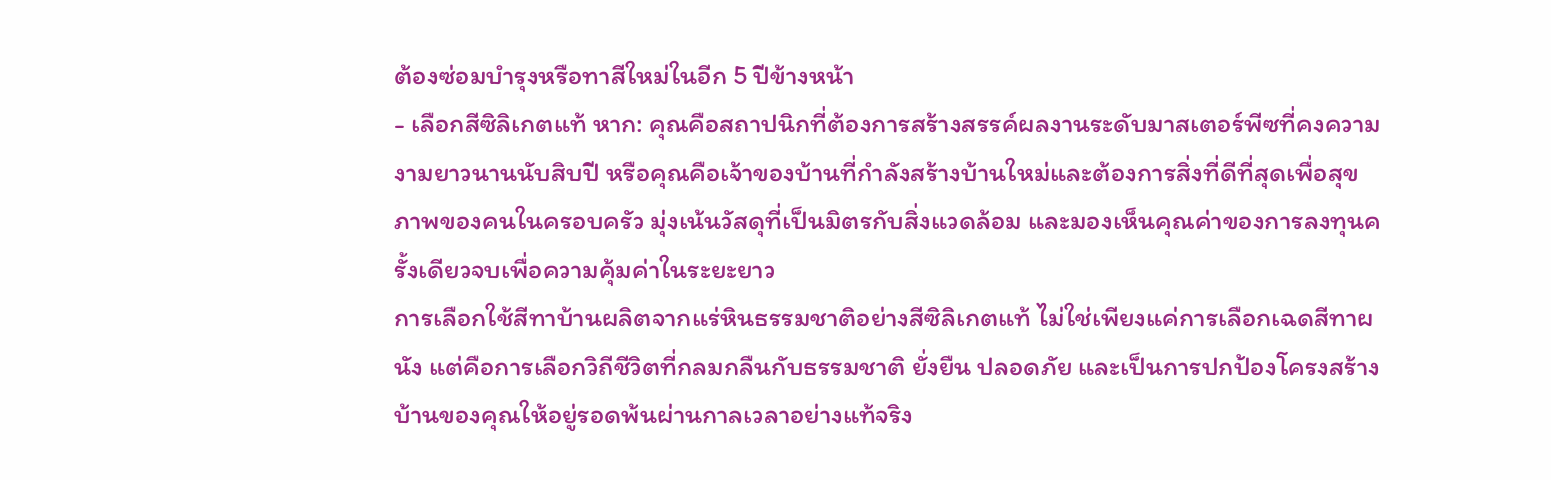ต้องซ่อมบำรุงหรือทาสีใหม่ในอีก 5 ปีข้างหน้า
- เลือกสีซิลิเกตแท้ หาก: คุณคือสถาปนิกที่ต้องการสร้างสรรค์ผลงานระดับมาสเตอร์พีซที่คงความงามยาวนานนับสิบปี หรือคุณคือเจ้าของบ้านที่กำลังสร้างบ้านใหม่และต้องการสิ่งที่ดีที่สุดเพื่อสุขภาพของคนในครอบครัว มุ่งเน้นวัสดุที่เป็นมิตรกับสิ่งแวดล้อม และมองเห็นคุณค่าของการลงทุนครั้งเดียวจบเพื่อความคุ้มค่าในระยะยาว
การเลือกใช้สีทาบ้านผลิตจากแร่หินธรรมชาติอย่างสีซิลิเกตแท้ ไม่ใช่เพียงแค่การเลือกเฉดสีทาผนัง แต่คือการเลือกวิถีชีวิตที่กลมกลืนกับธรรมชาติ ยั่งยืน ปลอดภัย และเป็นการปกป้องโครงสร้างบ้านของคุณให้อยู่รอดพ้นผ่านกาลเวลาอย่างแท้จริง